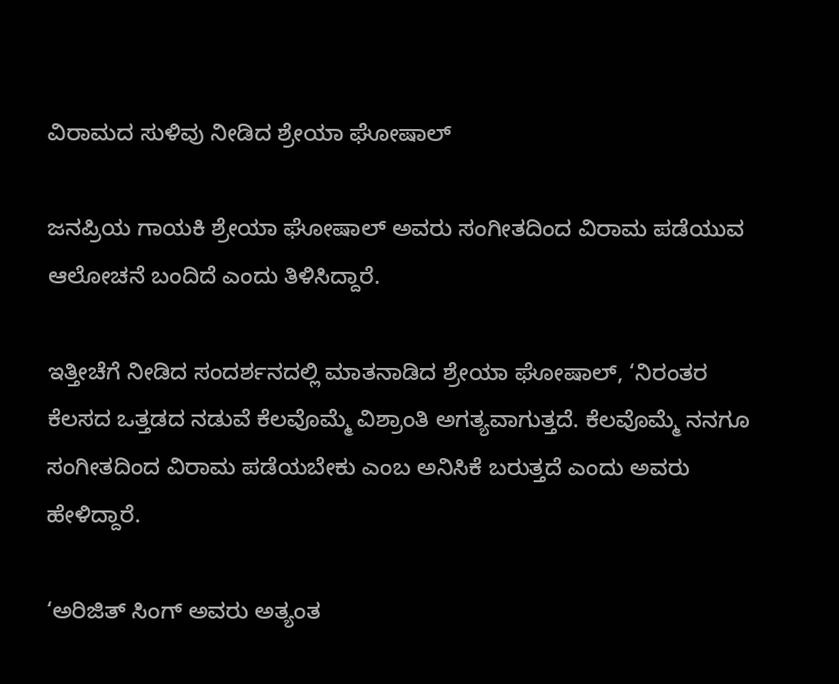ವಿರಾಮದ ಸುಳಿವು ನೀಡಿದ ಶ್ರೇಯಾ ಘೋಷಾಲ್

ಜನಪ್ರಿಯ ಗಾಯಕಿ ಶ್ರೇಯಾ ಘೋಷಾಲ್ ಅವರು ಸಂಗೀತದಿಂದ ವಿರಾಮ ಪಡೆಯುವ ಆಲೋಚನೆ ಬಂದಿದೆ ಎಂದು ತಿಳಿಸಿದ್ದಾರೆ.

ಇತ್ತೀಚೆಗೆ ನೀಡಿದ ಸಂದರ್ಶನದಲ್ಲಿ ಮಾತನಾಡಿದ ಶ್ರೇಯಾ ಘೋಷಾಲ್, ‘ನಿರಂತರ ಕೆಲಸದ ಒತ್ತಡದ ನಡುವೆ ಕೆಲವೊಮ್ಮೆ ವಿಶ್ರಾಂತಿ ಅಗತ್ಯವಾಗುತ್ತದೆ. ಕೆಲವೊಮ್ಮೆ ನನಗೂ ಸಂಗೀತದಿಂದ ವಿರಾಮ ಪಡೆಯಬೇಕು ಎಂಬ ಅನಿಸಿಕೆ ಬರುತ್ತದೆ ಎಂದು ಅವರು  ಹೇಳಿದ್ದಾರೆ.

‘ಅರಿಜಿತ್ ಸಿಂಗ್ ಅವರು ಅತ್ಯಂತ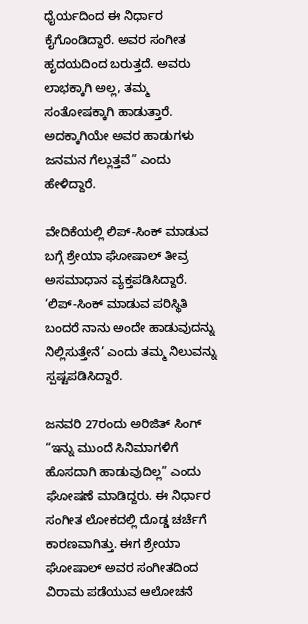ಧೈರ್ಯದಿಂದ ಈ ನಿರ್ಧಾರ ಕೈಗೊಂಡಿದ್ದಾರೆ. ಅವರ ಸಂಗೀತ ಹೃದಯದಿಂದ ಬರುತ್ತದೆ. ಅವರು ಲಾಭಕ್ಕಾಗಿ ಅಲ್ಲ, ತಮ್ಮ ಸಂತೋಷಕ್ಕಾಗಿ ಹಾಡುತ್ತಾರೆ. ಅದಕ್ಕಾಗಿಯೇ ಅವರ ಹಾಡುಗಳು ಜನಮನ ಗೆಲ್ಲುತ್ತವೆ” ಎಂದು ಹೇಳಿದ್ದಾರೆ.

ವೇದಿಕೆಯಲ್ಲಿ ಲಿಪ್-ಸಿಂಕ್ ಮಾಡುವ  ಬಗ್ಗೆ ಶ್ರೇಯಾ ಘೋಷಾಲ್ ತೀವ್ರ ಅಸಮಾಧಾನ ವ್ಯಕ್ತಪಡಿಸಿದ್ದಾರೆ. ‘ಲಿಪ್-ಸಿಂಕ್ ಮಾಡುವ ಪರಿಸ್ಥಿತಿ ಬಂದರೆ ನಾನು ಅಂದೇ ಹಾಡುವುದನ್ನು ನಿಲ್ಲಿಸುತ್ತೇನೆ’ ಎಂದು ತಮ್ಮ ನಿಲುವನ್ನು ಸ್ಪಷ್ಟಪಡಿಸಿದ್ದಾರೆ.

ಜನವರಿ 27ರಂದು ಅರಿಜಿತ್ ಸಿಂಗ್   “ಇನ್ನು ಮುಂದೆ ಸಿನಿಮಾಗಳಿಗೆ ಹೊಸದಾಗಿ ಹಾಡುವುದಿಲ್ಲ” ಎಂದು ಘೋಷಣೆ ಮಾಡಿದ್ದರು. ಈ ನಿರ್ಧಾರ ಸಂಗೀತ ಲೋಕದಲ್ಲಿ ದೊಡ್ಡ ಚರ್ಚೆಗೆ ಕಾರಣವಾಗಿತ್ತು. ಈಗ ಶ್ರೇಯಾ ಘೋಷಾಲ್ ಅವರ ಸಂಗೀತದಿಂದ ವಿರಾಮ ಪಡೆಯುವ ಆಲೋಚನೆ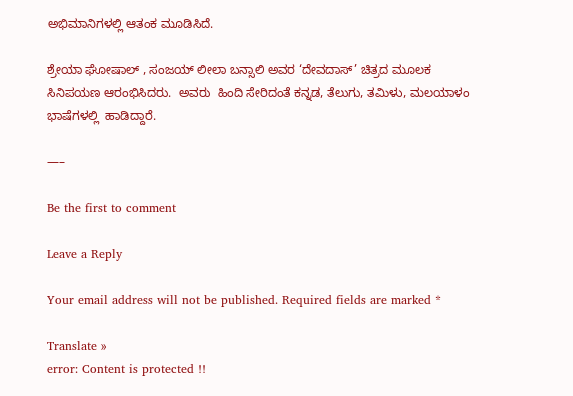ಅಭಿಮಾನಿಗಳಲ್ಲಿ ಆತಂಕ ಮೂಡಿಸಿದೆ.

ಶ್ರೇಯಾ ಘೋಷಾಲ್ , ಸಂಜಯ್ ಲೀಲಾ ಬನ್ಸಾಲಿ ಅವರ ‘ದೇವದಾಸ್’ ಚಿತ್ರದ ಮೂಲಕ ಸಿನಿಪಯಣ ಆರಂಭಿಸಿದರು.  ಅವರು  ಹಿಂದಿ ಸೇರಿದಂತೆ ಕನ್ನಡ, ತೆಲುಗು, ತಮಿಳು, ಮಲಯಾಳಂ ಭಾಷೆಗಳಲ್ಲಿ  ಹಾಡಿದ್ದಾರೆ.

—–

Be the first to comment

Leave a Reply

Your email address will not be published. Required fields are marked *

Translate »
error: Content is protected !!